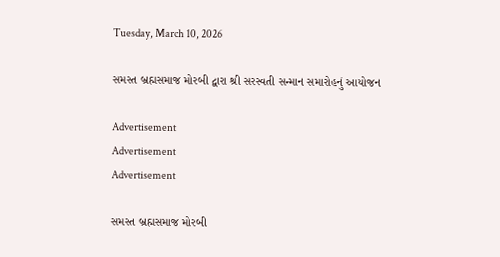Tuesday, March 10, 2026

સમસ્ત બ્રહ્મસમાજ મોરબી દ્વારા શ્રી સરસ્વતી સન્માન સમારોહનું આયોજન

Advertisement
Advertisement
Advertisement

સમસ્ત બ્રહ્મસમાજ મોરબી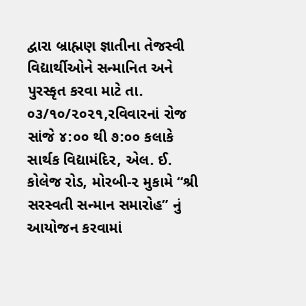દ્વારા બ્રાહ્મણ જ્ઞાતીના તેજસ્વી વિદ્યાર્થીઓને સન્માનિત અને પુરસ્કૃત કરવા માટે તા. ૦૩/૧૦/૨૦૨૧,રવિવારનાં રોજ સાંજે ૪:૦૦ થી ૭:૦૦ કલાકે સાર્થક વિદ્યામંદિર, એલ. ઈ. કોલેજ રોડ, મોરબી-૨ મુકામે “શ્રી સરસ્વતી સન્માન સમારોહ” નું આયોજન કરવામાં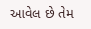આવેલ છે તેમ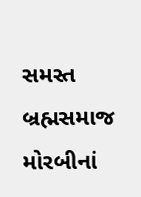સમસ્ત બ્રહ્મસમાજ મોરબીનાં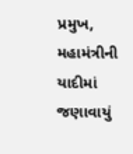પ્રમુખ, મહામંત્રીની યાદીમાં જણાવાયું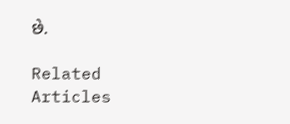છે.

Related Articles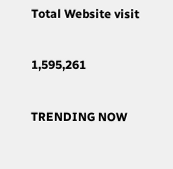Total Website visit

1,595,261

TRENDING NOW